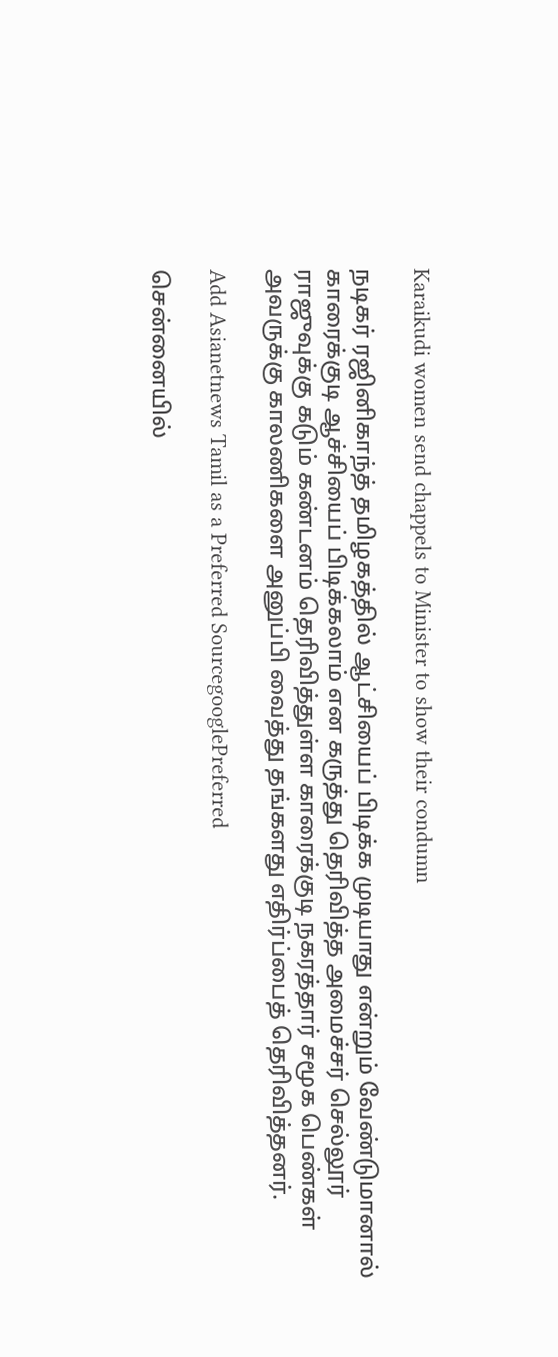Karaikudi women send chappels to Minister to show their condumn

நடிகர் ரஜினிகாந்த் தமிழகத்தில் ஆட்சியைப் பிடிக்க முடியாது என்றும் வேண்டுமானால் காரைக்குடி ஆச்சியைப் பிடிக்கலாம் என கருத்து தெரிவித்த அமைச்சர் செல்லூர் ராஜுவுக்கு கடும் கண்டனம் தெரிவித்துள்ள காரைக்குடி நகரத்தார் சமூக பெண்கள் அவருக்கு காலணிகளை அனுப்பி வைத்து தங்களது எதிர்ப்பைத் தெரிவித்தனர்.

Add Asianetnews Tamil as a Preferred SourcegooglePreferred

சென்னையில்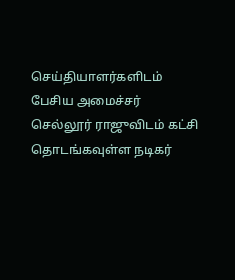செய்தியாளர்களிடம் பேசிய அமைச்சர் செல்லூர் ராஜுவிடம் கட்சி தொடங்கவுள்ள நடிகர்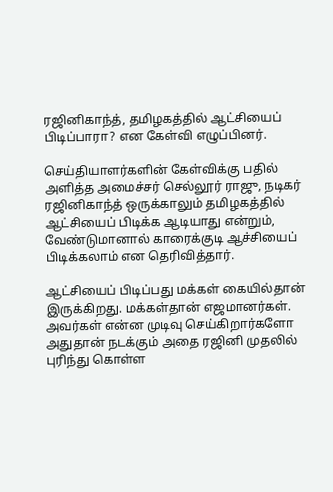ரஜினிகாந்த், தமிழகத்தில் ஆட்சியைப் பிடிப்பாரா? என கேள்வி எழுப்பினர்.

செய்தியாளர்களின் கேள்விக்கு பதில் அளித்த அமைச்சர் செல்லூர் ராஜு, நடிகர் ரஜினிகாந்த் ஒருக்காலும் தமிழகத்தில் ஆட்சியைப் பிடிக்க ஆடியாது என்றும், வேண்டுமானால் காரைக்குடி ஆச்சியைப் பிடிக்கலாம் என தெரிவித்தார்.

ஆட்சியைப் பிடிப்பது மக்கள் கையில்தான் இருக்கிறது. மக்கள்தான் எஜமானர்கள். அவர்கள் என்ன முடிவு செய்கிறார்களோ அதுதான் நடக்கும் அதை ரஜினி முதலில் புரிந்து கொள்ள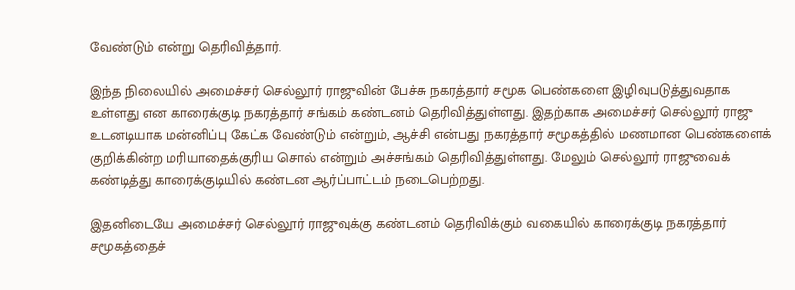வேண்டும் என்று தெரிவித்தார்.

இந்த நிலையில் அமைச்சர் செல்லூர் ராஜுவின் பேச்சு நகரத்தார் சமூக பெண்களை இழிவுபடுத்துவதாக உள்ளது என காரைக்குடி நகரத்தார் சங்கம் கண்டனம் தெரிவித்துள்ளது. இதற்காக அமைச்சர் செல்லூர் ராஜு உடனடியாக மன்னிப்பு கேட்க வேண்டும் என்றும், ஆச்சி என்பது நகரத்தார் சமூகத்தில் மணமான பெண்களைக் குறிக்கின்ற மரியாதைக்குரிய சொல் என்றும் அச்சங்கம் தெரிவித்துள்ளது. மேலும் செல்லூர் ராஜுவைக் கண்டித்து காரைக்குடியில் கண்டன ஆர்ப்பாட்டம் நடைபெற்றது.

இதனிடையே அமைச்சர் செல்லூர் ராஜுவுக்கு கண்டனம் தெரிவிக்கும் வகையில் காரைக்குடி நகரத்தார் சமூகத்தைச்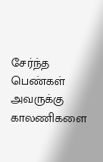சேர்ந்த பெண்கள் அவருக்கு காலணிகளை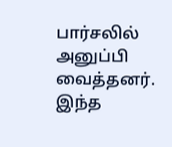பார்சலில் அனுப்பி வைத்தனர். இந்த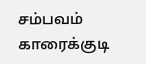சம்பவம் காரைக்குடி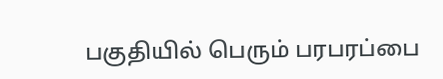பகுதியில் பெரும் பரபரப்பை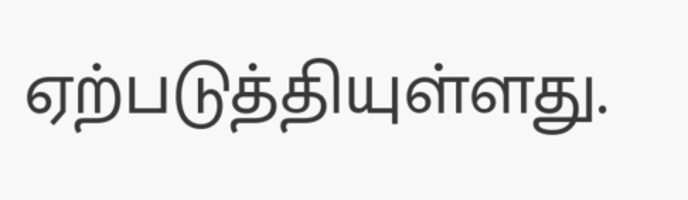ஏற்படுத்தியுள்ளது.